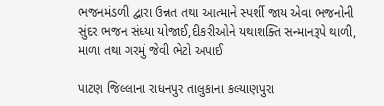ભજનમંડળી દ્વારા ઉન્નત તથા આત્માને સ્પર્શી જાય એવા ભજનોની સુંદર ભજન સંધ્યા યોજાઈ,દીકરીઓને યથાશક્તિ સન્માનરૂપે થાળી, માળા તથા ગરમું જેવી ભેટો અપાઈ

પાટણ જિલ્લાના રાધનપુર તાલુકાના કલ્યાણપુરા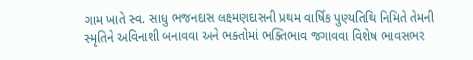ગામ ખાતે સ્વ. સાધુ ભજનદાસ લક્ષ્મણદાસની પ્રથમ વાર્ષિક પુણ્યતિથિ નિમિતે તેમની સ્મૃતિને અવિનાશી બનાવવા અને ભક્તોમાં ભક્તિભાવ જગાવવા વિશેષ ભાવસભર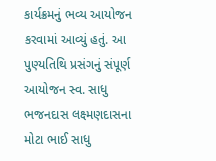કાર્યક્રમનું ભવ્ય આયોજન કરવામાં આવ્યું હતું. આ પુણ્યતિથિ પ્રસંગનું સંપૂર્ણ આયોજન સ્વ. સાધુ ભજનદાસ લક્ષ્મણદાસના મોટા ભાઈ સાધુ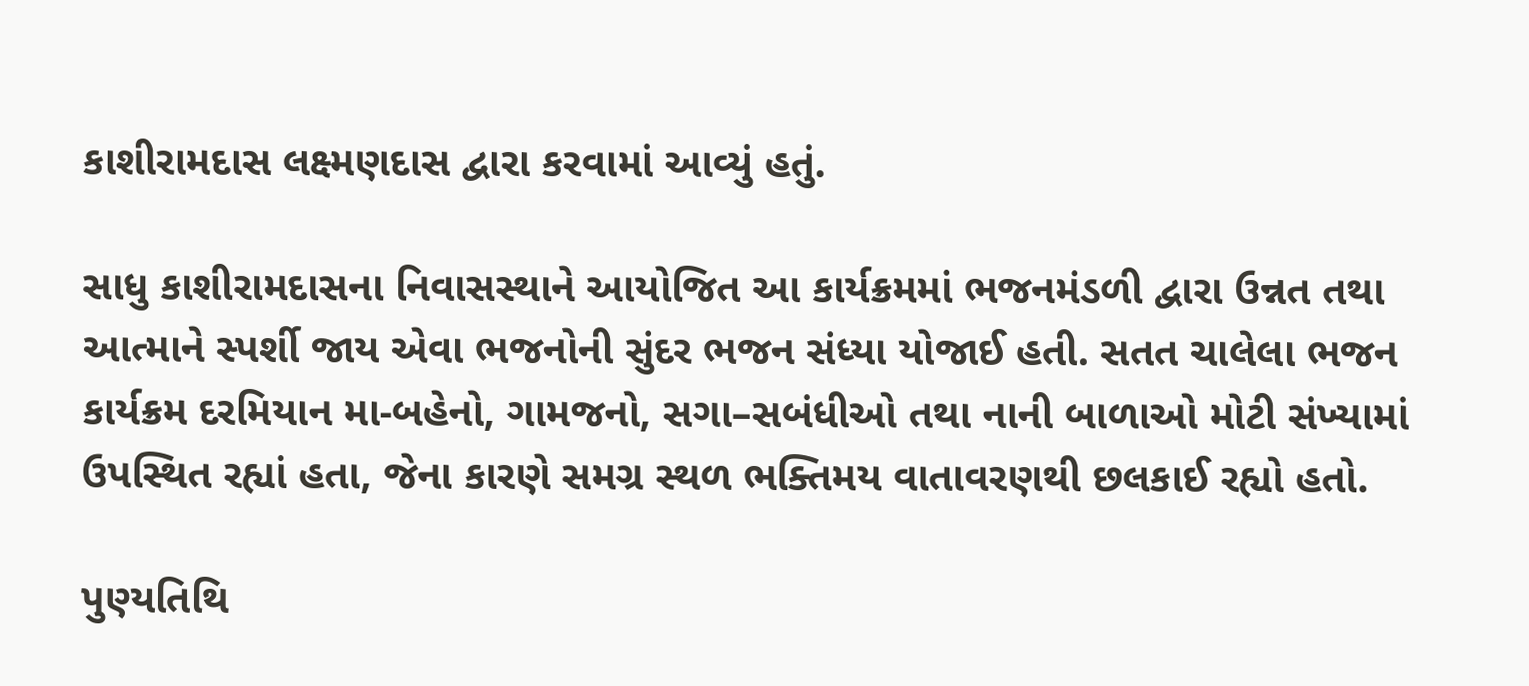કાશીરામદાસ લક્ષ્મણદાસ દ્વારા કરવામાં આવ્યું હતું.

સાધુ કાશીરામદાસના નિવાસસ્થાને આયોજિત આ કાર્યક્રમમાં ભજનમંડળી દ્વારા ઉન્નત તથા આત્માને સ્પર્શી જાય એવા ભજનોની સુંદર ભજન સંધ્યા યોજાઈ હતી. સતત ચાલેલા ભજન કાર્યક્રમ દરમિયાન મા-બહેનો, ગામજનો, સગા–સબંધીઓ તથા નાની બાળાઓ મોટી સંખ્યામાં ઉપસ્થિત રહ્યાં હતા, જેના કારણે સમગ્ર સ્થળ ભક્તિમય વાતાવરણથી છલકાઈ રહ્યો હતો.

પુણ્યતિથિ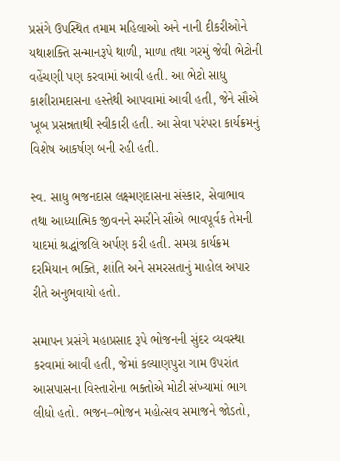પ્રસંગે ઉપસ્થિત તમામ મહિલાઓ અને નાની દીકરીઓને યથાશક્તિ સન્માનરૂપે થાળી, માળા તથા ગરમું જેવી ભેટોની વહેંચણી પણ કરવામાં આવી હતી. આ ભેટો સાધુ કાશીરામદાસના હસ્તેથી આપવામાં આવી હતી, જેને સૌએ ખૂબ પ્રસન્નતાથી સ્વીકારી હતી. આ સેવા પરંપરા કાર્યક્રમનું વિશેષ આકર્ષણ બની રહી હતી.

સ્વ. સાધુ ભજનદાસ લક્ષ્મણદાસના સંસ્કાર, સેવાભાવ તથા આધ્યાત્મિક જીવનને સ્મરીને સૌએ ભાવપૂર્વક તેમની યાદમાં શ્રદ્ધાંજલિ અર્પણ કરી હતી. સમગ્ર કાર્યક્રમ દરમિયાન ભક્તિ, શાંતિ અને સમરસતાનું માહોલ અપાર રીતે અનુભવાયો હતો.

સમાપન પ્રસંગે મહાપ્રસાદ રૂપે ભોજનની સુંદર વ્યવસ્થા કરવામાં આવી હતી, જેમાં કલ્યાણપુરા ગામ ઉપરાંત આસપાસના વિસ્તારોના ભક્તોએ મોટી સંખ્યામાં ભાગ લીધો હતો. ભજન–ભોજન મહોત્સવ સમાજને જોડતો,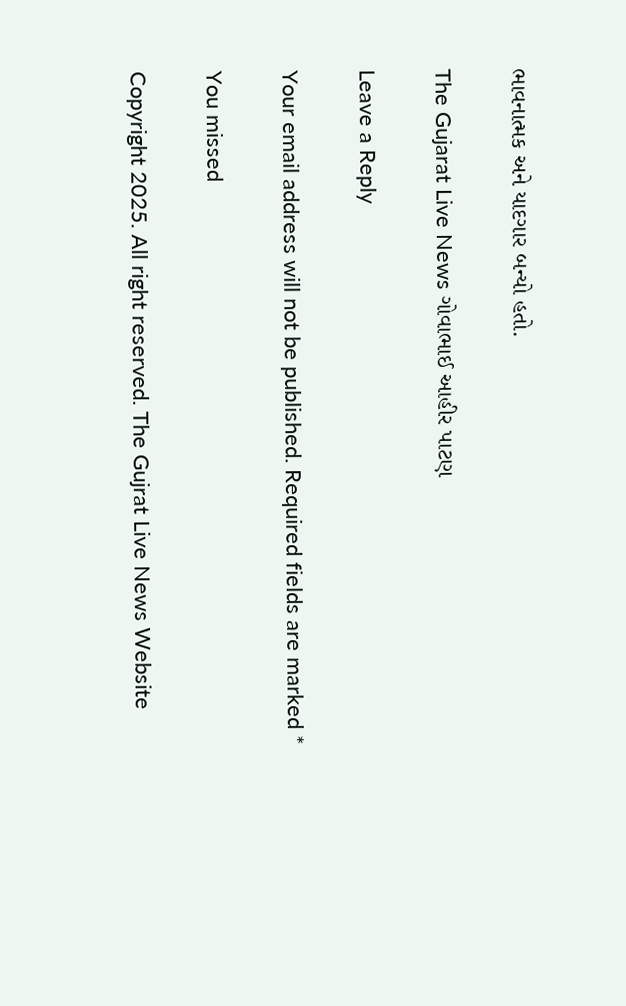ભાવનાત્મક અને યાદગાર બન્યો હતો.

The Gujarat Live News ગોવાભાઈ આહીર પાટણ

Leave a Reply

Your email address will not be published. Required fields are marked *

You missed

Copyright 2025. All right reserved. The Gujrat Live News Website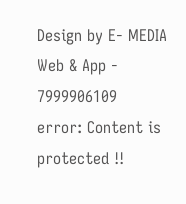Design by E- MEDIA Web & App - 7999906109
error: Content is protected !!